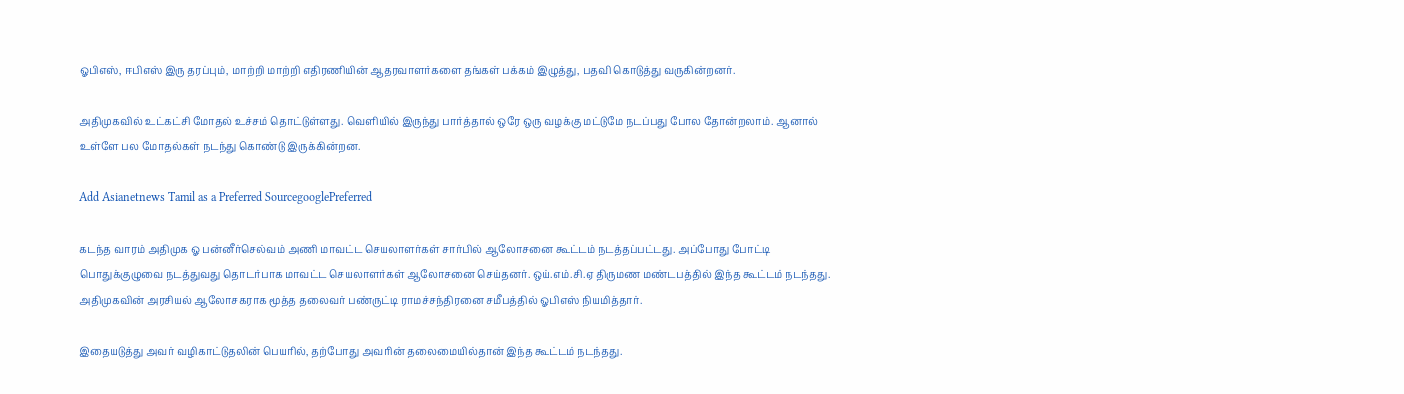ஓபிஎஸ், ஈபிஎஸ் இரு தரப்பும், மாற்றி மாற்றி எதிரணியின் ஆதரவாளர்களை தங்கள் பக்கம் இழுத்து, பதவி கொடுத்து வருகின்றனர்.

அதிமுகவில் உட்கட்சி மோதல் உச்சம் தொட்டுள்ளது. வெளியில் இருந்து பார்த்தால் ஒரே ஒரு வழக்கு மட்டுமே நடப்பது போல தோன்றலாம். ஆனால் உள்ளே பல மோதல்கள் நடந்து கொண்டு இருக்கின்றன.

Add Asianetnews Tamil as a Preferred SourcegooglePreferred

கடந்த வாரம் அதிமுக ஓ பன்னீர்செல்வம் அணி மாவட்ட செயலாளர்கள் சார்பில் ஆலோசனை கூட்டம் நடத்தப்பட்டது. அப்போது போட்டி பொதுக்குழுவை நடத்துவது தொடர்பாக மாவட்ட செயலாளர்கள் ஆலோசனை செய்தனர். ஒய்.எம்.சி.ஏ திருமண மண்டபத்தில் இந்த கூட்டம் நடந்தது. அதிமுகவின் அரசியல் ஆலோசகராக மூத்த தலைவர் பண்ருட்டி ராமச்சந்திரனை சமீபத்தில் ஓபிஎஸ் நியமித்தார்.

இதையடுத்து அவர் வழிகாட்டுதலின் பெயரில், தற்போது அவரின் தலைமையில்தான் இந்த கூட்டம் நடந்தது.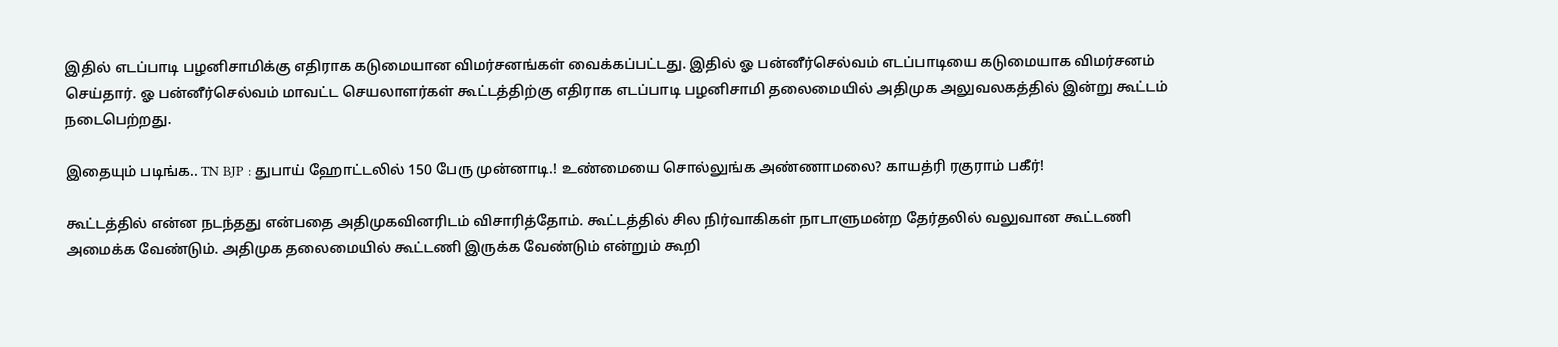இதில் எடப்பாடி பழனிசாமிக்கு எதிராக கடுமையான விமர்சனங்கள் வைக்கப்பட்டது. இதில் ஓ பன்னீர்செல்வம் எடப்பாடியை கடுமையாக விமர்சனம் செய்தார். ஓ பன்னீர்செல்வம் மாவட்ட செயலாளர்கள் கூட்டத்திற்கு எதிராக எடப்பாடி பழனிசாமி தலைமையில் அதிமுக அலுவலகத்தில் இன்று கூட்டம் நடைபெற்றது.

இதையும் படிங்க.. TN BJP : துபாய் ஹோட்டலில் 150 பேரு முன்னாடி.! உண்மையை சொல்லுங்க அண்ணாமலை? காயத்ரி ரகுராம் பகீர்!

கூட்டத்தில் என்ன நடந்தது என்பதை அதிமுகவினரிடம் விசாரித்தோம். கூட்டத்தில் சில நிர்வாகிகள் நாடாளுமன்ற தேர்தலில் வலுவான கூட்டணி அமைக்க வேண்டும். அதிமுக தலைமையில் கூட்டணி இருக்க வேண்டும் என்றும் கூறி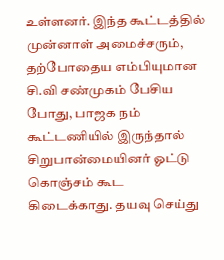உள்ளனர். இந்த கூட்டத்தில் முன்னாள் அமைச்சரும், தற்போதைய எம்பியுமான சி.வி சண்முகம் பேசிய போது, பாஜக நம் கூட்டணியில் இருந்தால் சிறுபான்மையினர் ஓட்டு கொஞ்சம் கூட கிடைக்காது. தயவு செய்து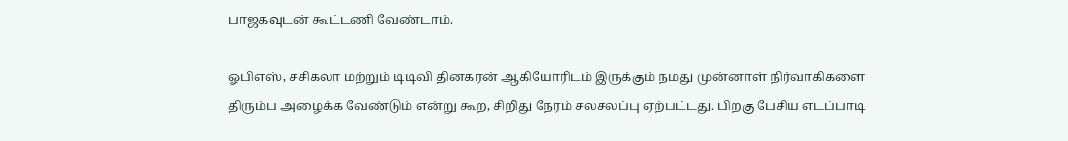பாஜகவுடன் கூட்டணி வேண்டாம்.

ஓபிஎஸ், சசிகலா மற்றும் டிடிவி தினகரன் ஆகியோரிடம் இருக்கும் நமது முன்னாள் நிர்வாகிகளை திரும்ப அழைக்க வேண்டும் என்று கூற, சிறிது நேரம் சலசலப்பு ஏற்பட்டது. பிறகு பேசிய எடப்பாடி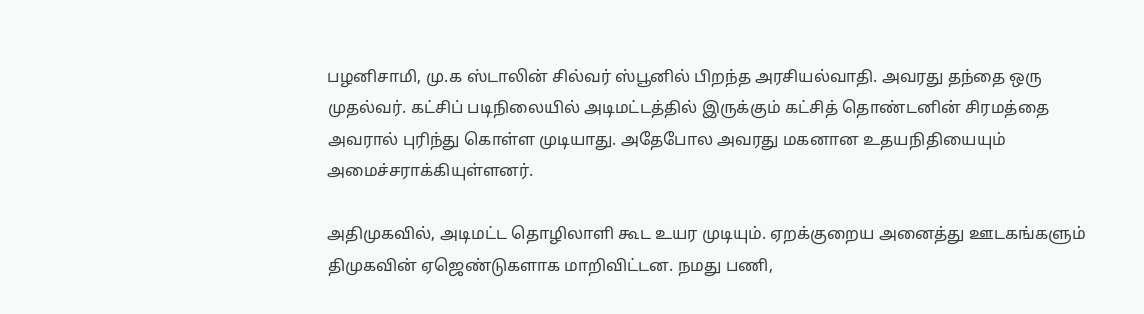பழனிசாமி, மு.க ஸ்டாலின் சில்வர் ஸ்பூனில் பிறந்த அரசியல்வாதி. அவரது தந்தை ஒரு முதல்வர். கட்சிப் படிநிலையில் அடிமட்டத்தில் இருக்கும் கட்சித் தொண்டனின் சிரமத்தை அவரால் புரிந்து கொள்ள முடியாது. அதேபோல அவரது மகனான உதயநிதியையும் அமைச்சராக்கியுள்ளனர்.

அதிமுகவில், அடிமட்ட தொழிலாளி கூட உயர முடியும். ஏறக்குறைய அனைத்து ஊடகங்களும் திமுகவின் ஏஜெண்டுகளாக மாறிவிட்டன. நமது பணி,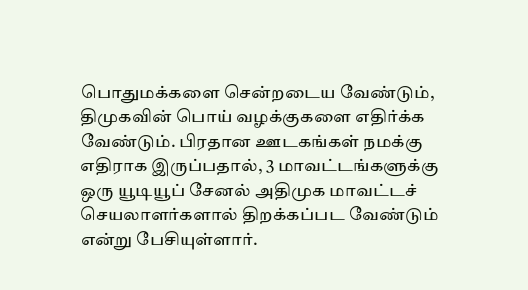பொதுமக்களை சென்றடைய வேண்டும், திமுகவின் பொய் வழக்குகளை எதிர்க்க வேண்டும். பிரதான ஊடகங்கள் நமக்கு எதிராக இருப்பதால், 3 மாவட்டங்களுக்கு ஒரு யூடியூப் சேனல் அதிமுக மாவட்டச் செயலாளர்களால் திறக்கப்பட வேண்டும் என்று பேசியுள்ளார்.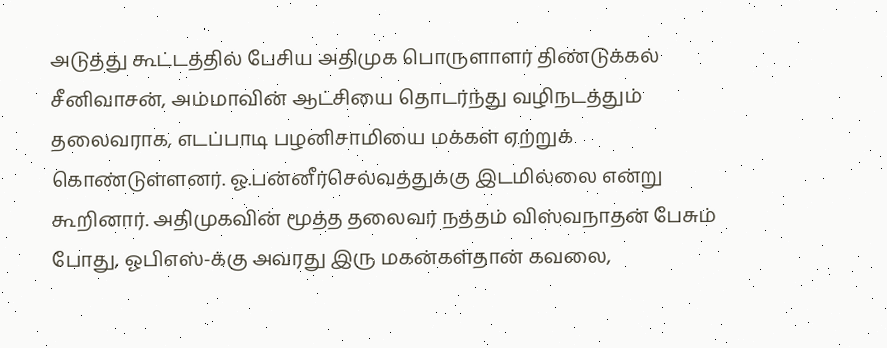அடுத்து கூட்டத்தில் பேசிய அதிமுக பொருளாளர் திண்டுக்கல் சீனிவாசன், அம்மாவின் ஆட்சியை தொடர்ந்து வழிநடத்தும் தலைவராக, எடப்பாடி பழனிசாமியை மக்கள் ஏற்றுக் கொண்டுள்ளனர். ஓ.பன்னீர்செல்வத்துக்கு இடமில்லை என்று கூறினார். அதிமுகவின் மூத்த தலைவர் நத்தம் விஸ்வநாதன் பேசும் போது, ஓபிஎஸ்-க்கு அவரது இரு மகன்கள்தான் கவலை,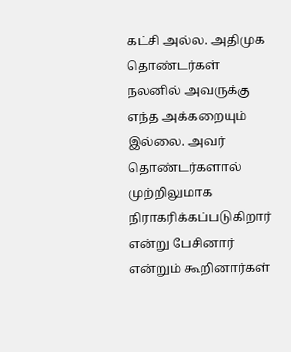கட்சி அல்ல. அதிமுக தொண்டர்கள் நலனில் அவருக்கு எந்த அக்கறையும் இல்லை. அவர் தொண்டர்களால் முற்றிலுமாக நிராகரிக்கப்படுகிறார் என்று பேசினார் என்றும் கூறினார்கள்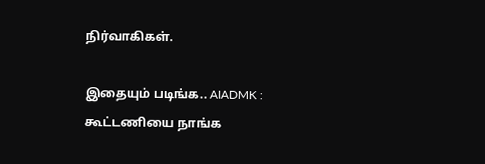நிர்வாகிகள்.

இதையும் படிங்க.. AIADMK : கூட்டணியை நாங்க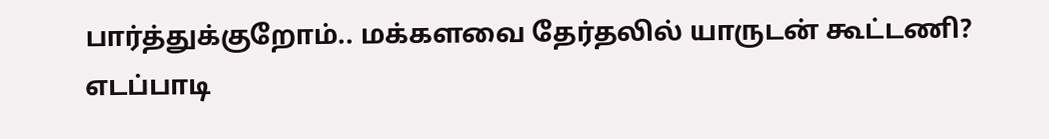பார்த்துக்குறோம்.. மக்களவை தேர்தலில் யாருடன் கூட்டணி? எடப்பாடி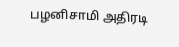பழனிசாமி அதிரடி